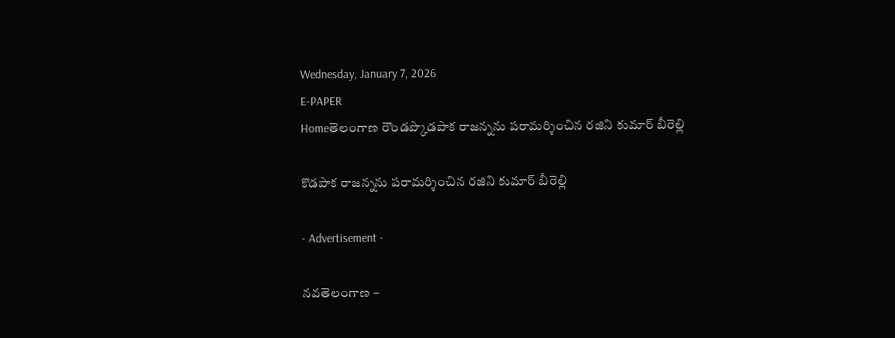Wednesday, January 7, 2026
E-PAPER
Homeతెలంగాణ రౌండప్కొడపాక రాజన్నను పరామర్శించిన రజిని కుమార్ బీరెల్లి

కొడపాక రాజన్నను పరామర్శించిన రజిని కుమార్ బీరెల్లి

- Advertisement -

నవతెలంగాణ –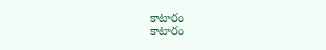కాటారం
కాటారం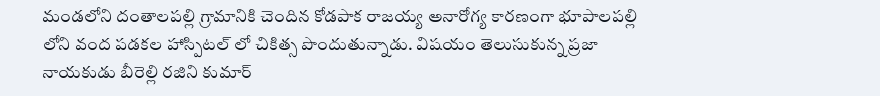మండలోని దంతాలపల్లి గ్రామానికి చెందిన కోడపాక రాజయ్య అనారోగ్య కారణంగా భూపాలపల్లి లోని వంద పడకల హాస్పిటల్ లో చికిత్స పొందుతున్నాడు. విషయం తెలుసుకున్న ప్రజా నాయకుడు బీరెల్లి రజిని కుమార్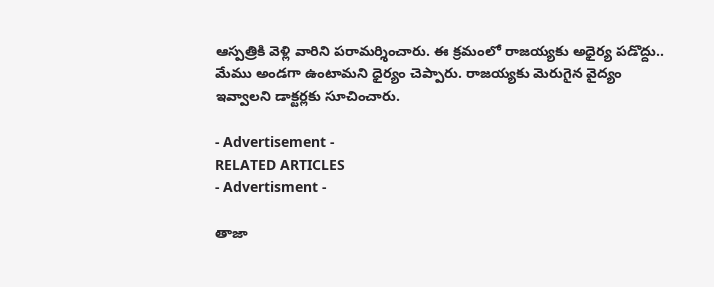ఆస్పత్రికి వెళ్లి వారిని పరామర్శించారు. ఈ క్రమంలో రాజయ్యకు అధైర్య పడొద్దు.. మేము అండగా ఉంటామని ధైర్యం చెప్పారు. రాజయ్యకు మెరుగైన వైద్యం ఇవ్వాలని డాక్టర్లకు సూచించారు.

- Advertisement -
RELATED ARTICLES
- Advertisment -

తాజా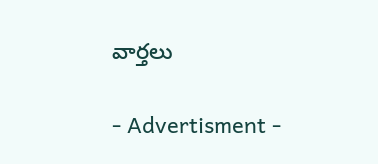వార్తలు

- Advertisment -